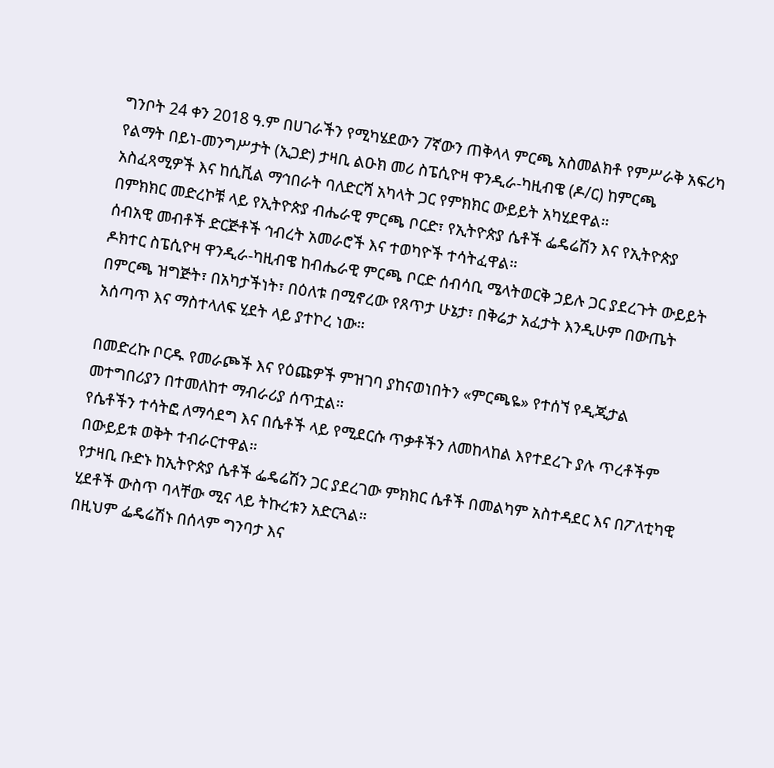ግንቦት 24 ቀን 2018 ዓ.ም በሀገራችን የሚካሄደውን 7ኛውን ጠቅላላ ምርጫ አስመልክቶ የምሥራቅ አፍሪካ የልማት በይነ-መንግሥታት (ኢጋድ) ታዛቢ ልዑክ መሪ ስፔሲዮዛ ዋንዲራ-ካዚብዌ (ዶ/ር) ከምርጫ አስፈጻሚዎች እና ከሲቪል ማኅበራት ባለድርሻ አካላት ጋር የምክክር ውይይት አካሂደዋል።
በምክክር መድረኮቹ ላይ የኢትዮጵያ ብሔራዊ ምርጫ ቦርድ፣ የኢትዮጵያ ሴቶች ፌዴሬሽን እና የኢትዮጵያ ሰብአዊ መብቶች ድርጅቶች ኅብረት አመራሮች እና ተወካዮች ተሳትፈዋል።
ዶክተር ስፔሲዮዛ ዋንዲራ-ካዚብዌ ከብሔራዊ ምርጫ ቦርድ ሰብሳቢ ሜላትወርቅ ኃይሉ ጋር ያደረጉት ውይይት በምርጫ ዝግጅት፣ በአካታችነት፣ በዕለቱ በሚኖረው የጸጥታ ሁኔታ፣ በቅሬታ አፈታት እንዲሁም በውጤት አሰጣጥ እና ማስተላለፍ ሂደት ላይ ያተኮረ ነው።

በመድረኩ ቦርዱ የመራጮች እና የዕጩዎች ምዝገባ ያከናወነበትን «ምርጫዬ» የተሰኘ የዲጂታል መተግበሪያን በተመለከተ ማብራሪያ ሰጥቷል።
የሴቶችን ተሳትፎ ለማሳደግ እና በሴቶች ላይ የሚደርሱ ጥቃቶችን ለመከላከል እየተደረጉ ያሉ ጥረቶችም በውይይቱ ወቅት ተብራርተዋል።
የታዛቢ ቡድኑ ከኢትዮጵያ ሴቶች ፌዴሬሽን ጋር ያደረገው ምክክር ሴቶች በመልካም አስተዳደር እና በፖለቲካዊ ሂደቶች ውስጥ ባላቸው ሚና ላይ ትኩረቱን አድርጓል።
በዚህም ፌዴሬሽኑ በሰላም ግንባታ እና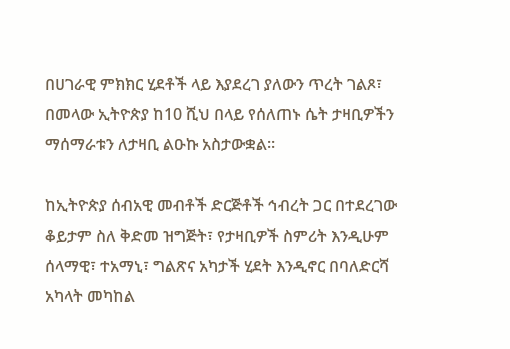በሀገራዊ ምክክር ሂደቶች ላይ እያደረገ ያለውን ጥረት ገልጾ፣ በመላው ኢትዮጵያ ከ10 ሺህ በላይ የሰለጠኑ ሴት ታዛቢዎችን ማሰማራቱን ለታዛቢ ልዑኩ አስታውቋል።

ከኢትዮጵያ ሰብአዊ መብቶች ድርጅቶች ኅብረት ጋር በተደረገው ቆይታም ስለ ቅድመ ዝግጅት፣ የታዛቢዎች ስምሪት እንዲሁም ሰላማዊ፣ ተአማኒ፣ ግልጽና አካታች ሂደት እንዲኖር በባለድርሻ አካላት መካከል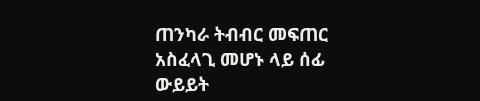ጠንካራ ትብብር መፍጠር አስፈላጊ መሆኑ ላይ ሰፊ ውይይት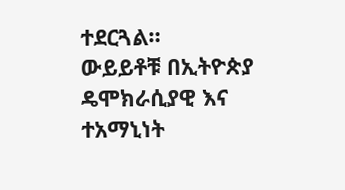ተደርጓል።
ውይይቶቹ በኢትዮጵያ ዴሞክራሲያዊ እና ተአማኒነት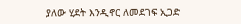ያለው ሂደት እንዲኖር ለመደገፍ ኢጋድ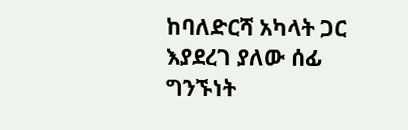ከባለድርሻ አካላት ጋር እያደረገ ያለው ሰፊ ግንኙነት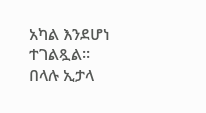አካል እንደሆነ ተገልጿል።
በላሉ ኢታላ